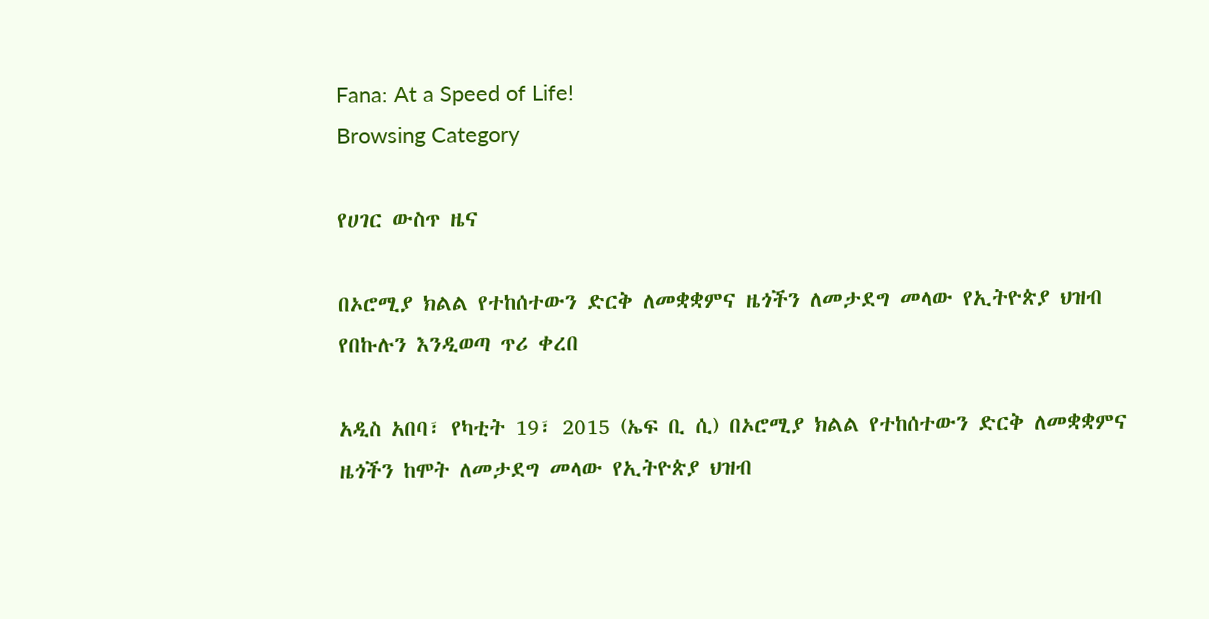Fana: At a Speed of Life!
Browsing Category

የሀገር ውስጥ ዜና

በኦሮሚያ ክልል የተከሰተውን ድርቅ ለመቋቋምና ዜጎችን ለመታደግ መላው የኢትዮጵያ ህዝብ የበኩሉን እንዲወጣ ጥሪ ቀረበ

አዲስ አበባ፣ የካቲት 19፣ 2015 (ኤፍ ቢ ሲ) በኦሮሚያ ክልል የተከሰተውን ድርቅ ለመቋቋምና ዜጎችን ከሞት ለመታደግ መላው የኢትዮጵያ ህዝብ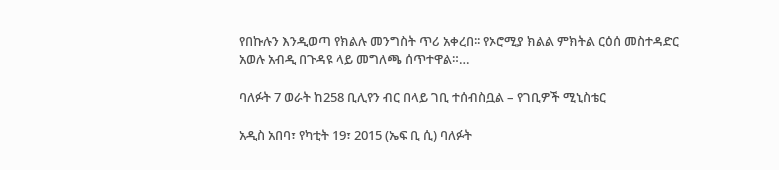የበኩሉን እንዲወጣ የክልሉ መንግስት ጥሪ አቀረበ፡፡ የኦሮሚያ ክልል ምክትል ርዕሰ መስተዳድር አወሉ አብዲ በጉዳዩ ላይ መግለጫ ሰጥተዋል።…

ባለፉት 7 ወራት ከ258 ቢሊየን ብር በላይ ገቢ ተሰብስቧል – የገቢዎች ሚኒስቴር

አዲስ አበባ፣ የካቲት 19፣ 2015 (ኤፍ ቢ ሲ) ባለፉት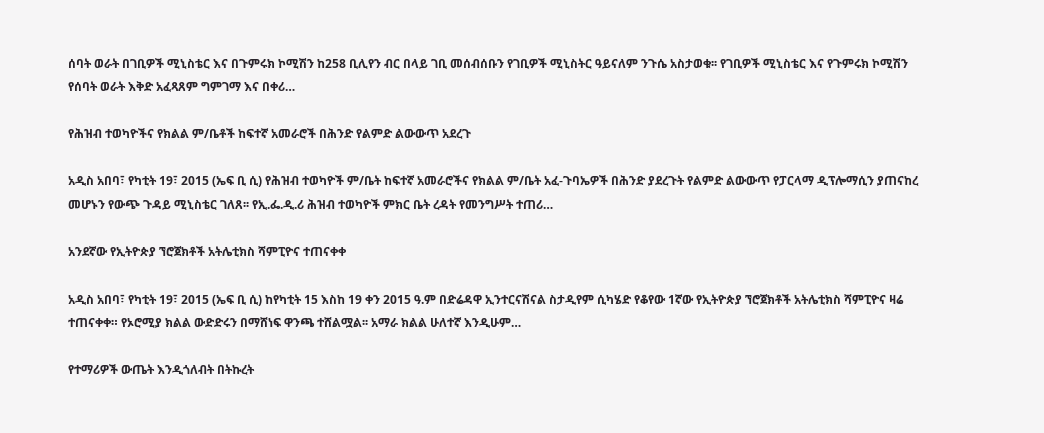ሰባት ወራት በገቢዎች ሚኒስቴር እና በጉምሩክ ኮሚሽን ከ258 ቢሊየን ብር በላይ ገቢ መሰብሰቡን የገቢዎች ሚኒስትር ዓይናለም ንጉሴ አስታወቁ፡፡ የገቢዎች ሚኒስቴር እና የጉምሩክ ኮሚሽን የሰባት ወራት እቅድ አፈጻጸም ግምገማ እና በቀሪ…

የሕዝብ ተወካዮችና የክልል ም/ቤቶች ከፍተኛ አመራሮች በሕንድ የልምድ ልውውጥ አደረጉ

አዲስ አበባ፣ የካቲት 19፣ 2015 (ኤፍ ቢ ሲ) የሕዝብ ተወካዮች ም/ቤት ከፍተኛ አመራሮችና የክልል ም/ቤት አፈ-ጉባኤዎች በሕንድ ያደረጉት የልምድ ልውውጥ የፓርላማ ዲፕሎማሲን ያጠናከረ መሆኑን የውጭ ጉዳይ ሚኒስቴር ገለጸ፡፡ የኢ.ፌ.ዲ.ሪ ሕዝብ ተወካዮች ምክር ቤት ረዳት የመንግሥት ተጠሪ…

አንደኛው የኢትዮጵያ ኘሮጀክቶች አትሌቲክስ ሻምፒዮና ተጠናቀቀ

አዲስ አበባ፣ የካቲት 19፣ 2015 (ኤፍ ቢ ሲ) ከየካቲት 15 እስከ 19 ቀን 2015 ዓ.ም በድሬዳዋ ኢንተርናሽናል ስታዲየም ሲካሄድ የቆየው 1ኛው የኢትዮጵያ ኘሮጀክቶች አትሌቲክስ ሻምፒዮና ዛሬ ተጠናቀቀ። የኦሮሚያ ክልል ውድድሩን በማሸነፍ ዋንጫ ተሸልሟል፡፡ አማራ ክልል ሁለተኛ እንዲሁም…

የተማሪዎች ውጤት እንዲጎለብት በትኩረት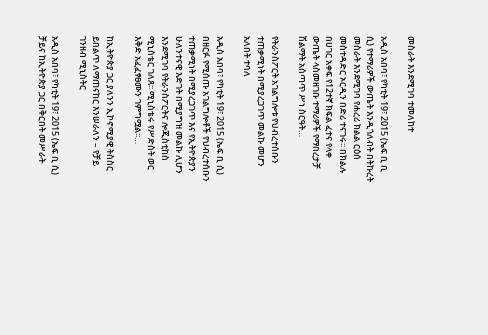መስራት እንደሚገባ ተመለከተ

አዲስ አበባ፣ የካቲት 19፣ 2015 (ኤፍ ቢ ቢ ሲ) የተማሪዎች ውጤት እንዲጎለብት በትኩረት መስራት እንደሚገባ የሐረሪ ክልል ርዕሰ መስተዳድር ኦርዲን በድሪ ተናገሩ፡፡ በክልሉ በሀገር አቀፍ የ12ተኛ ክፍል ፈተና የላቀ ውጤት ላስመዘገቡ ተማሪዎች የማበረታቻ ሽልማት አሰጣጥ ሥነ ስርዓት…

የትራንስፖርት አገልግሎቱ የህብረተሰቡን ተጠቃሚነት በሚያረጋገጥ መልኩ መሆን አለበት ተባለ

አዲስ አበባ፣ የካቲት 19፣ 2015 (ኤፍ ቢ ሲ) በዘርፉ የሚሰጡ አገልግሎቶች የህብረተሰቡን ተጠቃሚነት በሚያረጋገጥ እና የኢትዮጵያን ሁለንተናዊ እድገት በሚያግዝ መልኩ ሊሆን እንደሚገባ የትራንስፖርትና ሎጂስቲከስ ሚኒስቴር ገለጸ፡፡ ሚኒስቴሩ የሥድስት ወር እቅድ አፈፈፃፀሙን ገምግሟል፡፡…

ከኢትዮጵያ ጋር ያለንን ኢኮኖሚያዊ ትስስር ይበልጥ ለማጠናከር እንሠራለን – የቻይ ገንዘብ ሚኒስትር

አዲስ አበባ፣ የካቲት 19፣ 2015 (ኤፍ ቢ ሲ) ቻይና ከኢትዮጵያ ጋር በቅርበት መሥራት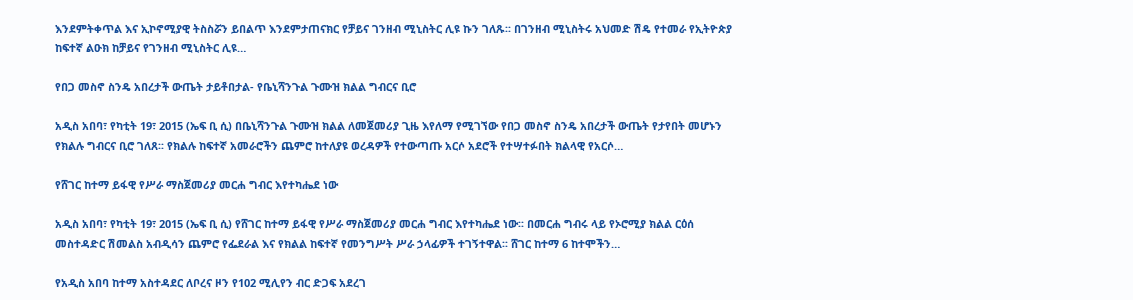እንደምትቀጥል እና ኢኮኖሚያዊ ትስስሯን ይበልጥ እንደምታጠናክር የቻይና ገንዘብ ሚኒስትር ሊዩ ኩን ገለጹ፡፡ በገንዘብ ሚኒስትሩ አህመድ ሽዴ የተመራ የኢትዮጵያ ከፍተኛ ልዑክ ከቻይና የገንዘብ ሚኒስትር ሊዩ…

የበጋ መስኖ ስንዴ አበረታች ውጤት ታይቶበታል- የቤኒሻንጉል ጉሙዝ ክልል ግብርና ቢሮ

አዲስ አበባ፣ የካቲት 19፣ 2015 (ኤፍ ቢ ሲ) በቤኒሻንጉል ጉሙዝ ክልል ለመጀመሪያ ጊዜ እየለማ የሚገኘው የበጋ መስኖ ስንዴ አበረታች ውጤት የታየበት መሆኑን የክልሉ ግብርና ቢሮ ገለጸ፡፡ የክልሉ ከፍተኛ አመራሮችን ጨምሮ ከተለያዩ ወረዳዎች የተውጣጡ አርሶ አደሮች የተሣተፉበት ክልላዊ የአርሶ…

የሸገር ከተማ ይፋዊ የሥራ ማስጀመሪያ መርሐ ግብር እየተካሔደ ነው

አዲስ አበባ፣ የካቲት 19፣ 2015 (ኤፍ ቢ ሲ) የሸገር ከተማ ይፋዊ የሥራ ማስጀመሪያ መርሐ ግብር እየተካሔደ ነው፡፡ በመርሐ ግብሩ ላይ የኦሮሚያ ክልል ርዕሰ መስተዳድር ሽመልስ አብዲሳን ጨምሮ የፌደራል እና የክልል ከፍተኛ የመንግሥት ሥራ ኃላፊዎች ተገኝተዋል፡፡ ሸገር ከተማ 6 ከተሞችን…

የአዲስ አበባ ከተማ አስተዳደር ለቦረና ዞን የ102 ሚሊየን ብር ድጋፍ አደረገ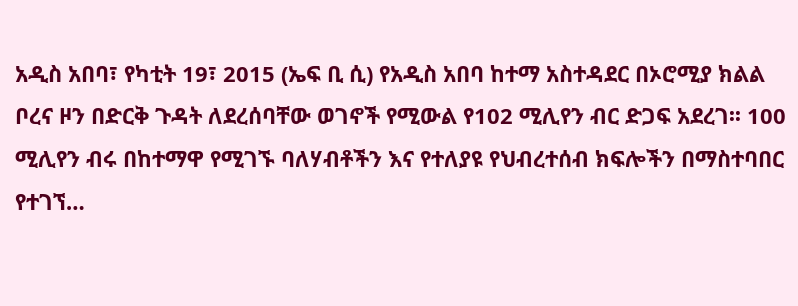አዲስ አበባ፣ የካቲት 19፣ 2015 (ኤፍ ቢ ሲ) የአዲስ አበባ ከተማ አስተዳደር በኦሮሚያ ክልል ቦረና ዞን በድርቅ ጉዳት ለደረሰባቸው ወገኖች የሚውል የ102 ሚሊየን ብር ድጋፍ አደረገ፡፡ 100 ሚሊየን ብሩ በከተማዋ የሚገኙ ባለሃብቶችን እና የተለያዩ የህብረተሰብ ክፍሎችን በማስተባበር የተገኘ…